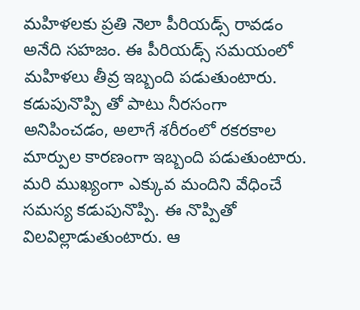మహిళలకు ప్రతి నెలా పీరియడ్స్ రావడం అనేది సహజం. ఈ పీరియడ్స్ సమయంలో మహిళలు తీవ్ర ఇబ్బంది పడుతుంటారు. కడుపునొప్పి తో పాటు నీరసంగా అనిపించడం, అలాగే శరీరంలో రకరకాల మార్పుల కారణంగా ఇబ్బంది పడుతుంటారు. మరి ముఖ్యంగా ఎక్కువ మందిని వేధించే సమస్య కడుపునొప్పి. ఈ నొప్పితో విలవిల్లాడుతుంటారు. ఆ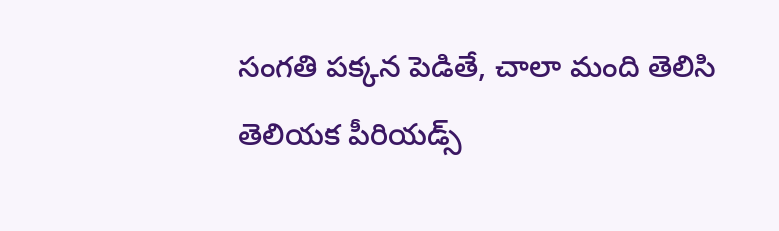సంగతి పక్కన పెడితే, చాలా మంది తెలిసి తెలియక పీరియడ్స్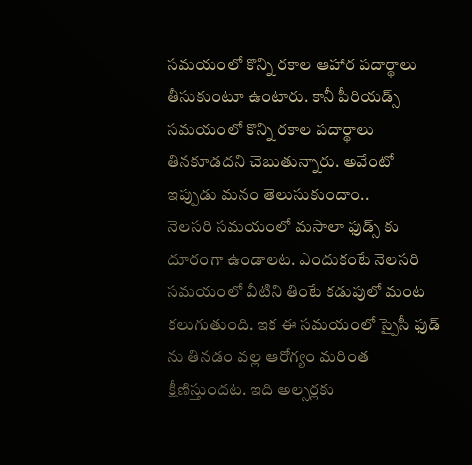సమయంలో కొన్ని రకాల ఆహార పదార్థాలు తీసుకుంటూ ఉంటారు. కానీ పీరియడ్స్ సమయంలో కొన్ని రకాల పదార్థాలు తినకూడదని చెబుతున్నారు. అవేంటో ఇప్పుడు మనం తెలుసుకుందాం..
నెలసరి సమయంలో మసాలా ఫుడ్స్ కు దూరంగా ఉండాలట. ఎందుకంటే నెలసరి సమయంలో వీటిని తింటే కడుపులో మంట కలుగుతుంది. ఇక ఈ సమయంలో స్పైసీ ఫుడ్ ను తినడం వల్ల ఆరోగ్యం మరింత క్షీణిస్తుందట. ఇది అల్సర్లకు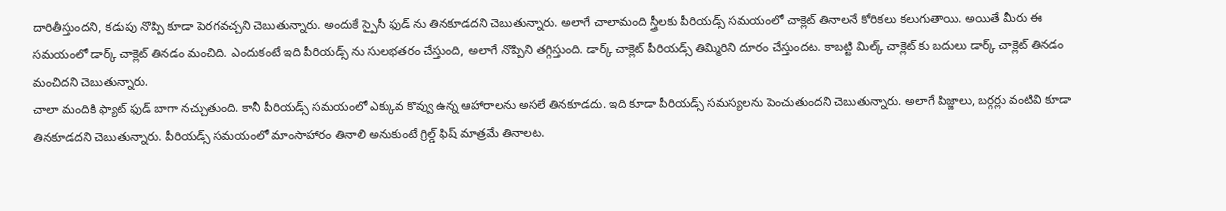దారితీస్తుందని, కడుపు నొప్పి కూడా పెరగవచ్చని చెబుతున్నారు. అందుకే స్పైసీ ఫుడ్ ను తినకూడదని చెబుతున్నారు. అలాగే చాలామంది స్త్రీలకు పీరియడ్స్ సమయంలో చాక్లెట్ తినాలనే కోరికలు కలుగుతాయి. అయితే మీరు ఈ సమయంలో డార్క్ చాక్లెట్ తినడం మంచిది. ఎందుకంటే ఇది పీరియడ్స్ ను సులభతరం చేస్తుంది, అలాగే నొప్పిని తగ్గిస్తుంది. డార్క్ చాక్లెట్ పీరియడ్స్ తిమ్మిరిని దూరం చేస్తుందట. కాబట్టి మిల్క్ చాక్లెట్ కు బదులు డార్క్ చాక్లెట్ తినడం మంచిదని చెబుతున్నారు.
చాలా మందికి ఫ్యాట్ ఫుడ్ బాగా నచ్చుతుంది. కానీ పీరియడ్స్ సమయంలో ఎక్కువ కొవ్వు ఉన్న ఆహారాలను అసలే తినకూడదు. ఇది కూడా పీరియడ్స్ సమస్యలను పెంచుతుందని చెబుతున్నారు. అలాగే పిజ్జాలు, బర్గర్లు వంటివి కూడా తినకూడదని చెబుతున్నారు. పీరియడ్స్ సమయంలో మాంసాహారం తినాలి అనుకుంటే గ్రిల్డ్ ఫిష్ మాత్రమే తినాలట.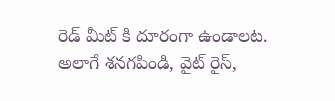రెడ్ మీట్ కి దూరంగా ఉండాలట. అలాగే శనగపిండి, వైట్ రైస్,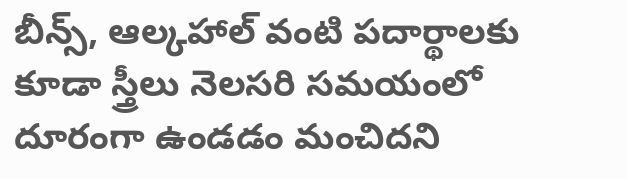బీన్స్, ఆల్కహాల్ వంటి పదార్థాలకు కూడా స్త్రీలు నెలసరి సమయంలో దూరంగా ఉండడం మంచిదని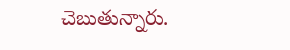చెబుతున్నారు.